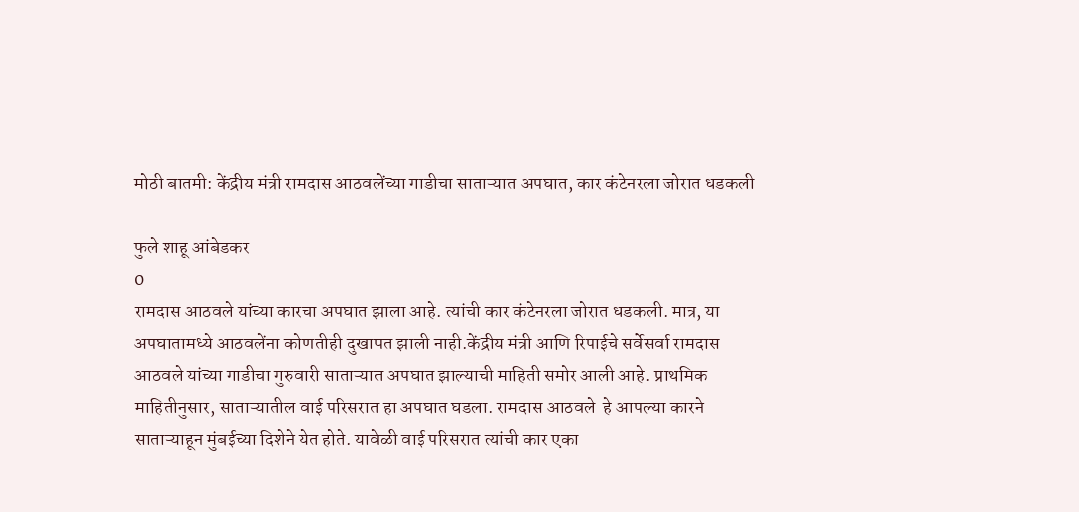मोठी बातमी: केंद्रीय मंत्री रामदास आठवलेंच्या गाडीचा साताऱ्यात अपघात, कार कंटेनरला जोरात धडकली

फुले शाहू आंबेडकर
0
रामदास आठवले यांच्या कारचा अपघात झाला आहे. त्यांची कार कंटेनरला जोरात धडकली. मात्र, या अपघातामध्ये आठवलेंना कोणतीही दुखापत झाली नाही.केंद्रीय मंत्री आणि रिपाईचे सर्वेसर्वा रामदास आठवले यांच्या गाडीचा गुरुवारी साताऱ्यात अपघात झाल्याची माहिती समोर आली आहे. प्राथमिक माहितीनुसार, साताऱ्यातील वाई परिसरात हा अपघात घडला. रामदास आठवले  हे आपल्या कारने साताऱ्याहून मुंबईच्या दिशेने येत होते. यावेळी वाई परिसरात त्यांची कार एका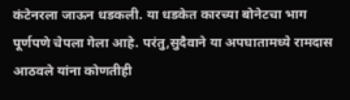कंटेनरला जाऊन धडकली. या धडकेत कारच्या बोनेटचा भाग पूर्णपणे चेपला गेला आहे. परंतु,सुदैवाने या अपघातामध्ये रामदास आठवले यांना कोणतीही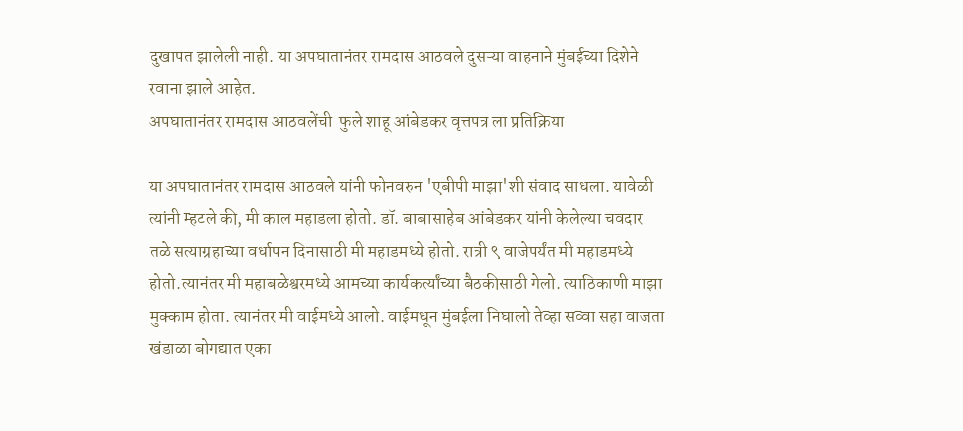दुखापत झालेली नाही. या अपघातानंतर रामदास आठवले दुसऱ्या वाहनाने मुंबईच्या दिशेने रवाना झाले आहेत.
अपघातानंतर रामदास आठवलेंची  फुले शाहू आंबेडकर वृत्तपत्र ला प्रतिक्रिया

या अपघातानंतर रामदास आठवले यांनी फोनवरुन 'एबीपी माझा'शी संवाद साधला. यावेळी त्यांनी म्हटले की, मी काल महाडला होतो. डॉ. बाबासाहेब आंबेडकर यांनी केलेल्या चवदार तळे सत्याग्रहाच्या वर्धापन दिनासाठी मी महाडमध्ये होतो. रात्री ९ वाजेपर्यंत मी महाडमध्ये होतो.त्यानंतर मी महाबळेश्वरमध्ये आमच्या कार्यकर्त्यांच्या बैठकीसाठी गेलो. त्याठिकाणी माझा मुक्काम होता. त्यानंतर मी वाईमध्ये आलो. वाईमधून मुंबईला निघालो तेव्हा सव्वा सहा वाजता खंडाळा बोगद्यात एका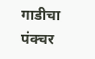गाडीचा पंक्चर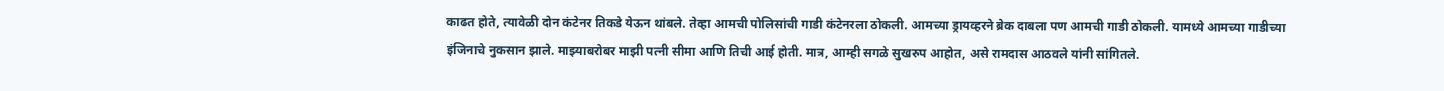काढत होते, त्यावेळी दोन कंटेनर तिकडे येऊन थांबले. तेव्हा आमची पोलिसांची गाडी कंटेनरला ठोकली. आमच्या ड्रायव्हरने ब्रेक दाबला पण आमची गाडी ठोकली. यामध्ये आमच्या गाडीच्या इंजिनाचे नुकसान झाले. माझ्याबरोबर माझी पत्नी सीमा आणि तिची आई होती. मात्र, आम्ही सगळे सुखरुप आहोत, असे रामदास आठवले यांनी सांगितले.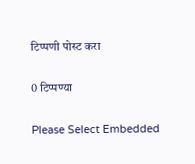टिप्पणी पोस्ट करा

0 टिप्पण्या

Please Select Embedded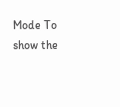Mode To show the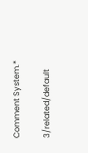Comment System.*

3/related/default